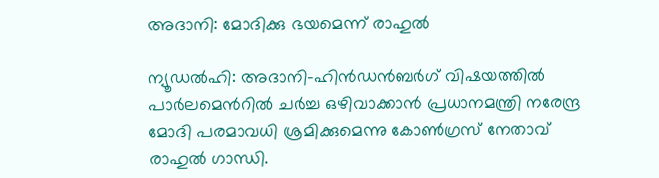അദാനി: മോദിക്കു ഭയമെന്ന് രാഹുല്‍

ന്യൂഡല്‍ഹി: അദാനി-ഹിന്‍ഡന്‍ബര്‍ഗ് വിഷയത്തില്‍ പാര്‍ലമെന്‍റില്‍ ചര്‍ച്ച ഒഴിവാക്കാന്‍ പ്രധാനമന്ത്രി നരേന്ദ്ര മോദി പരമാവധി ശ്രമിക്കുമെന്നു കോണ്‍ഗ്രസ് നേതാവ് രാഹുല്‍ ഗാന്ധി.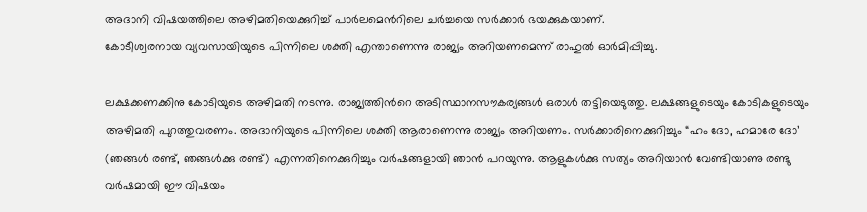അദാനി വിഷയത്തിലെ അഴിമതിയെക്കുറിച്ച്‌ പാര്‍ലമെന്‍റിലെ ചര്‍ച്ചയെ സര്‍ക്കാര്‍ ഭയക്കുകയാണ്.
കോടീശ്വരനായ വ്യവസായിയുടെ പിന്നിലെ ശക്തി എന്താണെന്നു രാജ്യം അറിയണമെന്ന് രാഹുല്‍ ഓര്‍മിപ്പിച്ചു.

ലക്ഷക്കണക്കിനു കോടിയുടെ അഴിമതി നടന്നു. രാജ്യത്തിന്‍റെ അടിസ്ഥാനസൗകര്യങ്ങള്‍ ഒരാള്‍ തട്ടിയെടുത്തു. ലക്ഷങ്ങളുടെയും കോടികളുടെയും അഴിമതി പുറത്തുവരണം. അദാനിയുടെ പിന്നിലെ ശക്തി ആരാണെന്നു രാജ്യം അറിയണം. സര്‍ക്കാരിനെക്കുറിച്ചും “ഹം ദോ, ഹമാരേ ദോ’ (ഞങ്ങള്‍ രണ്ട്, ഞങ്ങള്‍ക്കു രണ്ട്) എന്നതിനെക്കുറിച്ചും വര്‍ഷങ്ങളായി ഞാന്‍ പറയുന്നു. ആളുകള്‍ക്കു സത്യം അറിയാന്‍ വേണ്ടിയാണു രണ്ടു വര്‍ഷമായി ഈ വിഷയം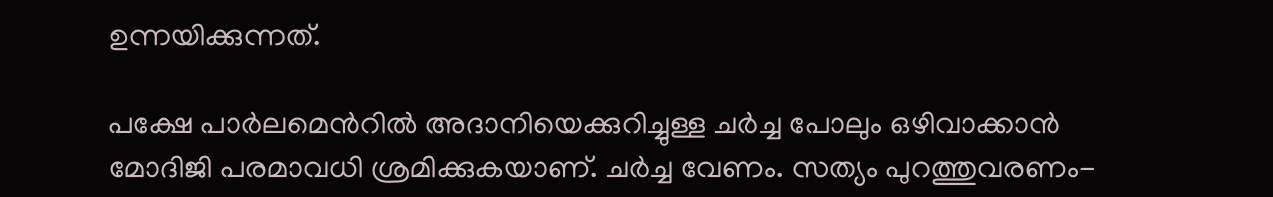ഉന്നയിക്കുന്നത്.

പക്ഷേ പാര്‍ലമെന്‍റില്‍ അദാനിയെക്കുറിച്ചുള്ള ചര്‍ച്ച പോലും ഒഴിവാക്കാന്‍ മോദിജി പരമാവധി ശ്രമിക്കുകയാണ്. ചര്‍ച്ച വേണം. സത്യം പുറത്തുവരണം-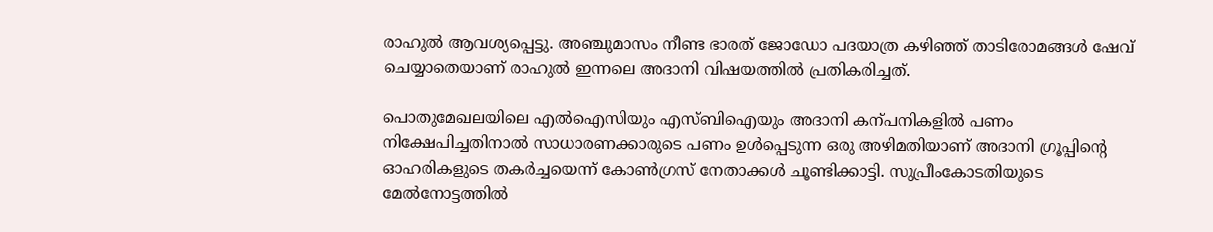രാഹുല്‍ ആവശ്യപ്പെട്ടു. അഞ്ചുമാസം നീണ്ട ഭാരത് ജോഡോ പദയാത്ര കഴിഞ്ഞ് താടിരോമങ്ങള്‍ ഷേവ് ചെയ്യാതെയാണ് രാഹുല്‍ ഇന്നലെ അദാനി വിഷയത്തില്‍ പ്രതികരിച്ചത്.

പൊതുമേഖലയിലെ എല്‍ഐസിയും എസ്ബിഐയും അദാനി കന്പനികളില്‍ പണം നിക്ഷേപിച്ചതിനാല്‍ സാധാരണക്കാരുടെ പണം ഉള്‍പ്പെടുന്ന ഒരു അഴിമതിയാണ് അദാനി ഗ്രൂപ്പിന്‍റെ ഓഹരികളുടെ തകര്‍ച്ചയെന്ന് കോണ്‍ഗ്രസ് നേതാക്കള്‍ ചൂണ്ടിക്കാട്ടി. സുപ്രീംകോടതിയുടെ മേല്‍നോട്ടത്തില്‍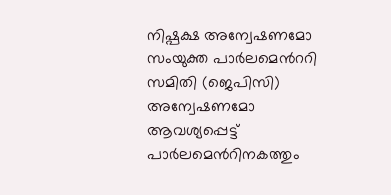നിഷ്പക്ഷ അന്വേഷണമോ സംയുക്ത പാര്‍ലമെന്‍ററി സമിതി (ജെപിസി) അന്വേഷണമോ ആവശ്യപ്പെട്ട് പാര്‍ലമെന്‍റിനകത്തും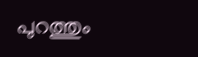പുറത്തും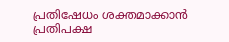പ്രതിഷേധം ശക്തമാക്കാന്‍ പ്രതിപക്ഷ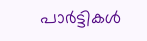പാര്‍ട്ടികള്‍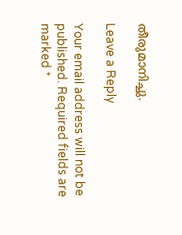തീരുമാനിച്ചു.

Leave a Reply

Your email address will not be published. Required fields are marked *